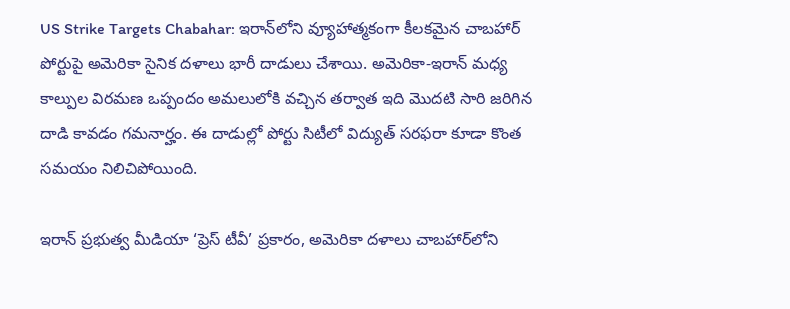US Strike Targets Chabahar: ఇరాన్‌లోని వ్యూహాత్మకంగా కీలకమైన చాబహార్ పోర్టుపై అమెరికా సైనిక దళాలు భారీ దాడులు చేశాయి. అమెరికా-ఇరాన్ మధ్య కాల్పుల విరమణ ఒప్పందం అమలులోకి వచ్చిన తర్వాత ఇది మొదటి సారి జరిగిన దాడి కావడం గమనార్హం. ఈ దాడుల్లో పోర్టు సిటీలో విద్యుత్ సరఫరా కూడా కొంత సమయం నిలిచిపోయింది.

ఇరాన్ ప్రభుత్వ మీడియా ‘ప్రెస్ టీవీ’ ప్రకారం, అమెరికా దళాలు చాబహార్‌లోని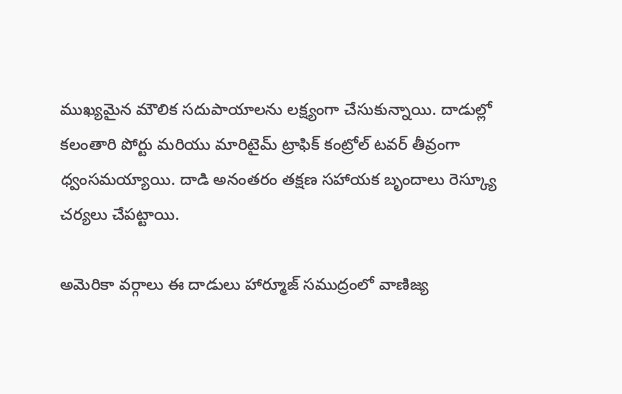ముఖ్యమైన మౌలిక సదుపాయాలను లక్ష్యంగా చేసుకున్నాయి. దాడుల్లో కలంతారి పోర్టు మరియు మారిటైమ్ ట్రాఫిక్ కంట్రోల్ టవర్ తీవ్రంగా ధ్వంసమయ్యాయి. దాడి అనంతరం తక్షణ సహాయక బృందాలు రెస్క్యూ చర్యలు చేపట్టాయి.

అమెరికా వర్గాలు ఈ దాడులు హార్మూజ్ సముద్రంలో వాణిజ్య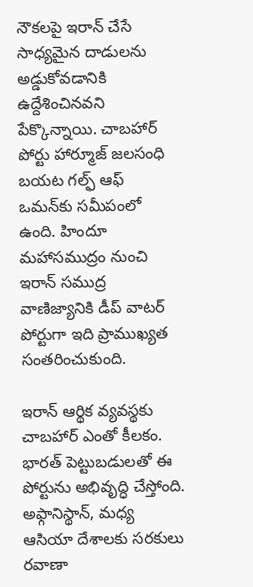నౌకలపై ఇరాన్ చేసే సాధ్యమైన దాడులను అడ్డుకోవడానికి ఉద్దేశించినవని పేక్కొన్నాయి. చాబహార్ పోర్టు హార్మూజ్ జలసంధి బయట గల్ఫ్ ఆఫ్ ఒమన్‌కు సమీపంలో ఉంది. హిందూ మహాసముద్రం నుంచి ఇరాన్ సముద్ర వాణిజ్యానికి డీప్ వాటర్ పోర్టుగా ఇది ప్రాముఖ్యత సంతరించుకుంది.

ఇరాన్ ఆర్థిక వ్యవస్థకు చాబహార్ ఎంతో కీలకం. భారత్ పెట్టుబడులతో ఈ పోర్టును అభివృద్ధి చేస్తోంది. అఫ్గానిస్థాన్, మధ్య ఆసియా దేశాలకు సరకులు రవాణా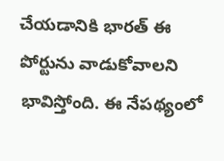చేయడానికి భారత్ ఈ పోర్టును వాడుకోవాలని భావిస్తోంది. ఈ నేపథ్యంలో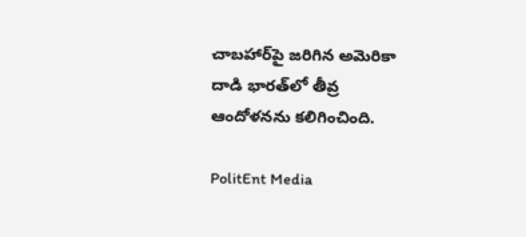చాబహార్‌పై జరిగిన అమెరికా దాడి భారత్‌లో తీవ్ర ఆందోళనను కలిగించింది.

PolitEnt Media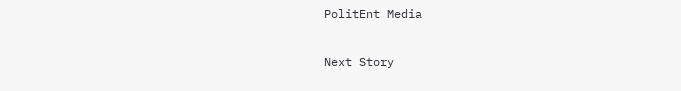PolitEnt Media

Next Story